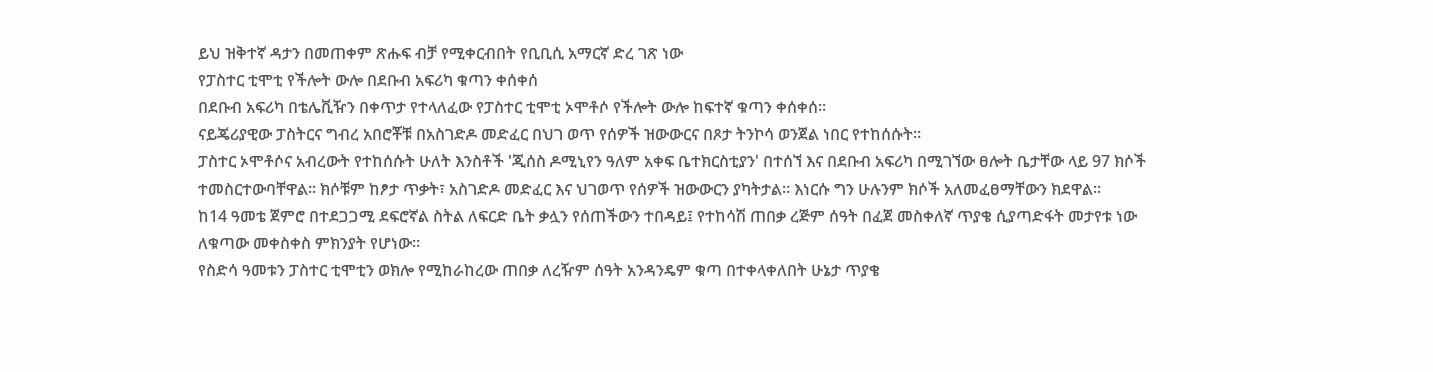ይህ ዝቅተኛ ዳታን በመጠቀም ጽሑፍ ብቻ የሚቀርብበት የቢቢሲ አማርኛ ድረ ገጽ ነው
የፓስተር ቲሞቲ የችሎት ውሎ በደቡብ አፍሪካ ቁጣን ቀሰቀሰ
በደቡብ አፍሪካ በቴሌቪዥን በቀጥታ የተላለፈው የፓስተር ቲሞቲ ኦሞቶሶ የችሎት ውሎ ከፍተኛ ቁጣን ቀሰቀሰ።
ናይጄሪያዊው ፓስትርና ግብረ አበሮቾቹ በአስገድዶ መድፈር በህገ ወጥ የሰዎች ዝውውርና በጾታ ትንኮሳ ወንጀል ነበር የተከሰሱት።
ፓስተር ኦሞቶሶና አብረውት የተከሰሱት ሁለት እንስቶች 'ጂሰስ ዶሚኒየን ዓለም አቀፍ ቤተክርስቲያን' በተሰኘ እና በደቡብ አፍሪካ በሚገኘው ፀሎት ቤታቸው ላይ 97 ክሶች ተመስርተውባቸዋል። ክሶቹም ከፆታ ጥቃት፣ አስገድዶ መድፈር እና ህገወጥ የሰዎች ዝውውርን ያካትታል። እነርሱ ግን ሁሉንም ክሶች አለመፈፀማቸውን ክደዋል።
ከ14 ዓመቴ ጀምሮ በተደጋጋሚ ደፍሮኛል ስትል ለፍርድ ቤት ቃሏን የሰጠችውን ተበዳይ፤ የተከሳሽ ጠበቃ ረጅም ሰዓት በፈጀ መስቀለኛ ጥያቄ ሲያጣድፋት መታየቱ ነው ለቁጣው መቀስቀስ ምክንያት የሆነው።
የስድሳ ዓመቱን ፓስተር ቲሞቲን ወክሎ የሚከራከረው ጠበቃ ለረዥም ሰዓት አንዳንዴም ቁጣ በተቀላቀለበት ሁኔታ ጥያቄ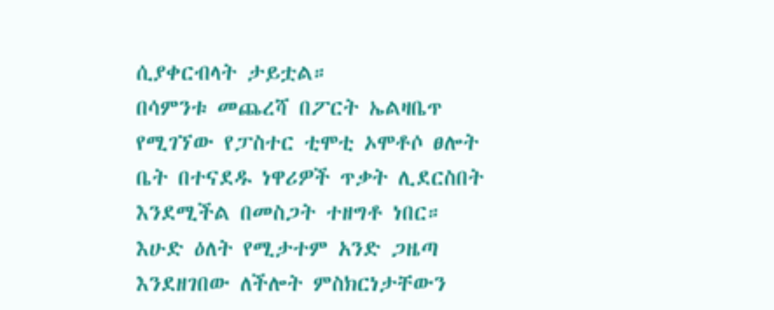ሲያቀርብላት ታይቷል።
በሳምንቱ መጨረሻ በፖርት ኤልዛቤጥ የሚገኘው የፓስተር ቲሞቲ ኦሞቶሶ ፀሎት ቤት በተናደዱ ነዋሪዎች ጥቃት ሊደርስበት እንደሚችል በመስጋት ተዘግቶ ነበር።
እሁድ ዕለት የሚታተም አንድ ጋዜጣ እንደዘገበው ለችሎት ምስክርነታቸውን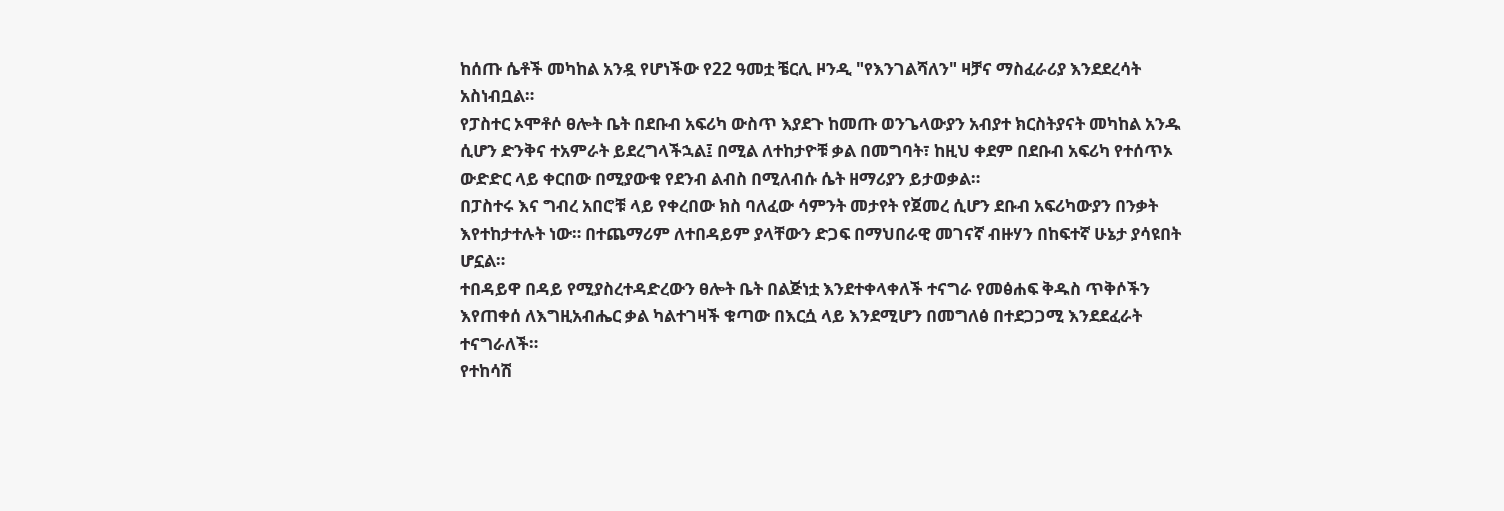ከሰጡ ሴቶች መካከል አንዷ የሆነችው የ22 ዓመቷ ቼርሊ ዞንዲ "የእንገልሻለን" ዛቻና ማስፈራሪያ እንደደረሳት አስነብቧል።
የፓስተር ኦሞቶሶ ፀሎት ቤት በደቡብ አፍሪካ ውስጥ እያደጉ ከመጡ ወንጌላውያን አብያተ ክርስትያናት መካከል አንዱ ሲሆን ድንቅና ተአምራት ይደረግላችኋል፤ በሚል ለተከታዮቹ ቃል በመግባት፣ ከዚህ ቀደም በደቡብ አፍሪካ የተሰጥኦ ውድድር ላይ ቀርበው በሚያውቁ የደንብ ልብስ በሚለብሱ ሴት ዘማሪያን ይታወቃል።
በፓስተሩ እና ግብረ አበሮቹ ላይ የቀረበው ክስ ባለፈው ሳምንት መታየት የጀመረ ሲሆን ደቡብ አፍሪካውያን በንቃት እየተከታተሉት ነው። በተጨማሪም ለተበዳይም ያላቸውን ድጋፍ በማህበራዊ መገናኛ ብዙሃን በከፍተኛ ሁኔታ ያሳዩበት ሆኗል።
ተበዳይዋ በዳይ የሚያስረተዳድረውን ፀሎት ቤት በልጅነቷ እንደተቀላቀለች ተናግራ የመፅሐፍ ቅዱስ ጥቅሶችን እየጠቀሰ ለእግዚአብሔር ቃል ካልተገዛች ቁጣው በእርሷ ላይ እንደሚሆን በመግለፅ በተደጋጋሚ እንደደፈራት ተናግራለች።
የተከሳሽ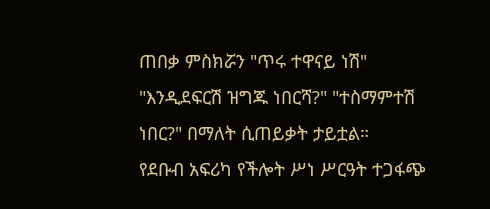ጠበቃ ምስክሯን "ጥሩ ተዋናይ ነሽ" "እንዲደፍርሽ ዝግጁ ነበርሻ?" "ተስማምተሽ ነበር?" በማለት ሲጠይቃት ታይቷል።
የደቡብ አፍሪካ የችሎት ሥነ ሥርዓት ተጋፋጭ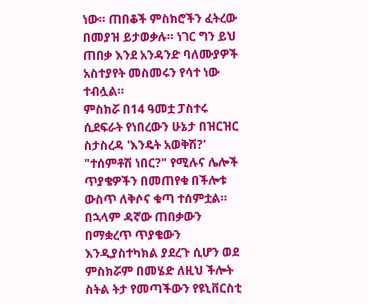ነው። ጠበቆች ምስክሮችን ፈትረው በመያዝ ይታወቃሉ። ነገር ግን ይህ ጠበቃ እንደ አንዳንድ ባለሙያዎች አስተያየት መስመሩን የሳተ ነው ተብሏል።
ምስክሯ በ14 ዓመቷ ፓስተሩ ሲደፍራት የነበረውን ሁኔታ በዝርዝር ስታስረዳ 'እንዴት አወቅሽ?' "ተሰምቶሽ ነበር?" የሚሉና ሌሎች ጥያቄዎችን በመጠየቁ በችሎቱ ውስጥ ለቅሶና ቁጣ ተሰምቷል።
በኋላም ዳኛው ጠበቃውን በማቋረጥ ጥያቄውን እንዲያስተካክል ያደረጉ ሲሆን ወደ ምስክሯም በመሄድ ለዚህ ችሎት ስትል ትታ የመጣችውን የዩኒቨርስቲ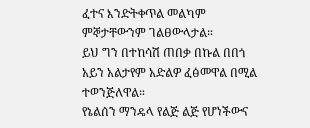ፈተና እንድትቀጥል መልካም ምኞታቸውንም ገልፀውላታል።
ይህ ግን በተከሳሽ ጠበቃ በኩል በበጎ አይን አልታየም አድልዎ ፈፅመዋል በሚል ተወንጅለዋል።
የኔልሰን ማንዴላ የልጅ ልጅ የሆነችውና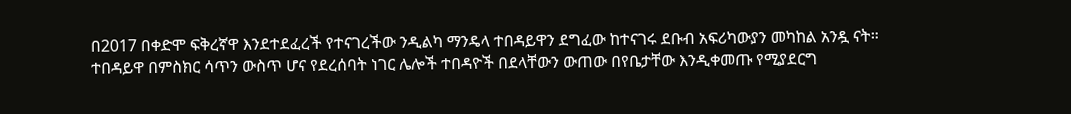በ2017 በቀድሞ ፍቅረኛዋ እንደተደፈረች የተናገረችው ንዲልካ ማንዴላ ተበዳይዋን ደግፈው ከተናገሩ ደቡብ አፍሪካውያን መካከል አንዷ ናት።
ተበዳይዋ በምስክር ሳጥን ውስጥ ሆና የደረሰባት ነገር ሌሎች ተበዳዮች በደላቸውን ውጠው በየቤታቸው እንዲቀመጡ የሚያደርግ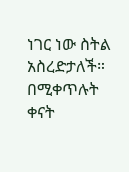ነገር ነው ስትል አስረድታለች።
በሚቀጥሉት ቀናት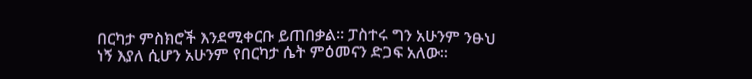በርካታ ምስክሮች እንደሚቀርቡ ይጠበቃል። ፓስተሩ ግን አሁንም ንፁህ ነኝ እያለ ሲሆን አሁንም የበርካታ ሴት ምዕመናን ድጋፍ አለው።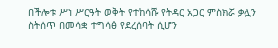በችሎቱ ሥነ ሥርዓት ወቅት የተከሳሹ የትዳር አጋር ምስክሯ ቃሏን ስትሰጥ በመሳቋ ተግሳፅ የደረሰባት ሲሆን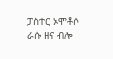ፓስተር ኦሞቶሶ ራሱ ዘና ብሎ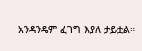አንዳንዴም ፈገግ እያለ ታይቷል።